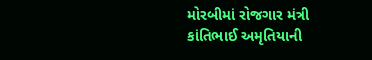મોરબીમાં રોજગાર મંત્રી કાંતિભાઈ અમૃતિયાની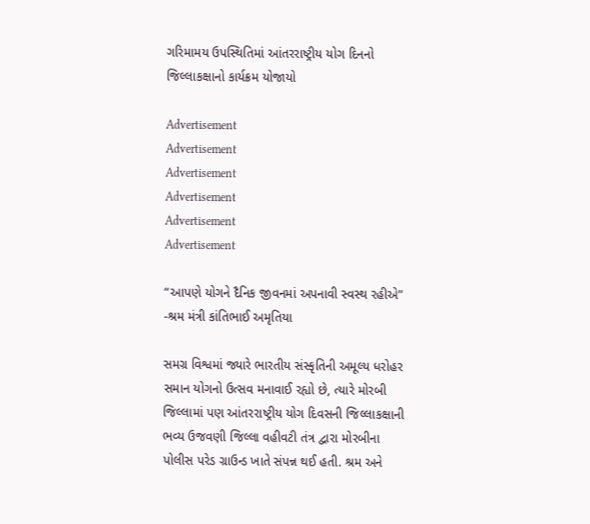ગરિમામય ઉપસ્થિતિમાં આંતરરાષ્ટ્રીય યોગ દિનનો જિલ્લાકક્ષાનો કાર્યક્રમ યોજાયો

Advertisement
Advertisement
Advertisement
Advertisement
Advertisement
Advertisement

“આપણે યોગને દૈનિક જીવનમાં અપનાવી સ્વસ્થ રહીએ” -શ્રમ મંત્રી કાંતિભાઈ અમૃતિયા

સમગ્ર વિશ્વમાં જ્યારે ભારતીય સંસ્કૃતિની અમૂલ્ય ધરોહર સમાન યોગનો ઉત્સવ મનાવાઈ રહ્યો છે, ત્યારે મોરબી જિલ્લામાં પણ આંતરરાષ્ટ્રીય યોગ દિવસની જિલ્લાકક્ષાની ભવ્ય ઉજવણી જિલ્લા વહીવટી તંત્ર દ્વારા મોરબીના પોલીસ પરેડ ગ્રાઉન્ડ ખાતે સંપન્ન થઈ હતી. શ્રમ અને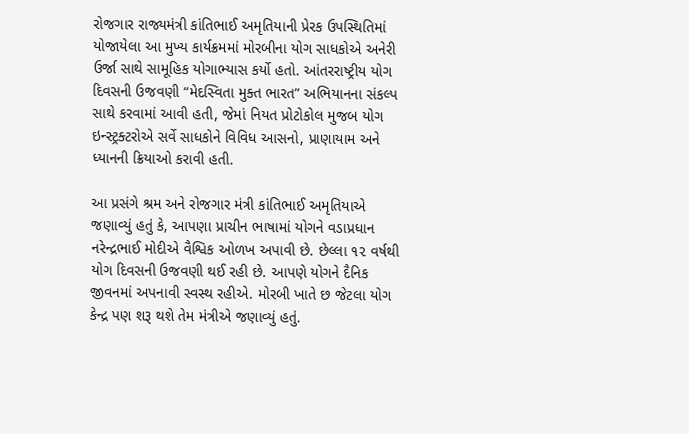રોજગાર રાજ્યમંત્રી કાંતિભાઈ અમૃતિયાની પ્રેરક ઉપસ્થિતિમાં યોજાયેલા આ મુખ્ય કાર્યક્રમમાં મોરબીના યોગ સાધકોએ અનેરી ઉર્જા સાથે સામૂહિક યોગાભ્યાસ કર્યો હતો. આંતરરાષ્ટ્રીય યોગ દિવસની ઉજવણી “મેદસ્વિતા મુક્ત ભારત” અભિયાનના સંકલ્પ સાથે કરવામાં આવી હતી, જેમાં નિયત પ્રોટોકોલ મુજબ યોગ ઇન્સ્ટ્રક્ટરોએ સર્વે સાધકોને વિવિધ આસનો, પ્રાણાયામ અને ધ્યાનની ક્રિયાઓ કરાવી હતી.

આ પ્રસંગે શ્રમ અને રોજગાર મંત્રી કાંતિભાઈ અમૃતિયાએ જણાવ્યું હતું કે, આપણા પ્રાચીન ભાષામાં યોગને વડાપ્રધાન નરેન્દ્રભાઈ મોદીએ વૈશ્વિક ઓળખ અપાવી છે. છેલ્લા ૧૨ વર્ષથી યોગ દિવસની ઉજવણી થઈ રહી છે. આપણે યોગને દૈનિક જીવનમાં અપનાવી સ્વસ્થ રહીએ. મોરબી ખાતે છ જેટલા યોગ કેન્દ્ર પણ શરૂ થશે તેમ મંત્રીએ જણાવ્યું હતું.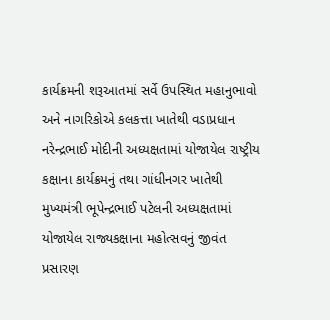કાર્યક્રમની શરૂઆતમાં સર્વે ઉપસ્થિત મહાનુભાવો અને નાગરિકોએ કલકત્તા ખાતેથી વડાપ્રધાન નરેન્દ્રભાઈ મોદીની અધ્યક્ષતામાં યોજાયેલ રાષ્ટ્રીય કક્ષાના કાર્યક્રમનું તથા ગાંધીનગર ખાતેથી મુખ્યમંત્રી ભૂપેન્દ્રભાઈ પટેલની અધ્યક્ષતામાં યોજાયેલ રાજ્યકક્ષાના મહોત્સવનું જીવંત પ્રસારણ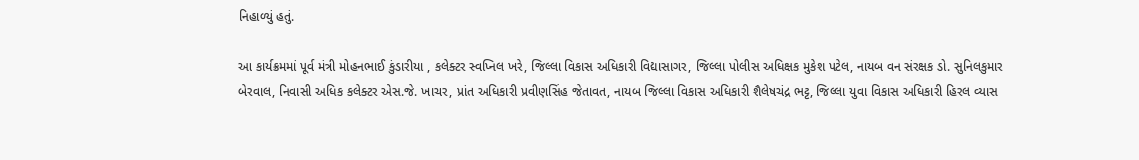નિહાળ્યું હતું.

આ કાર્યક્રમમાં પૂર્વ મંત્રી મોહનભાઈ કુંડારીયા , કલેક્ટર સ્વપ્નિલ ખરે, જિલ્લા વિકાસ અધિકારી વિદ્યાસાગર, જિલ્લા પોલીસ અધિક્ષક મુકેશ પટેલ, નાયબ વન સંરક્ષક ડો. સુનિલકુમાર બેરવાલ, નિવાસી અધિક કલેક્ટર એસ.જે. ખાચર, પ્રાંત અધિકારી પ્રવીણસિંહ જેતાવત, નાયબ જિલ્લા વિકાસ અધિકારી શૈલેષચંદ્ર ભટ્ટ, જિલ્લા યુવા વિકાસ અધિકારી હિરલ વ્યાસ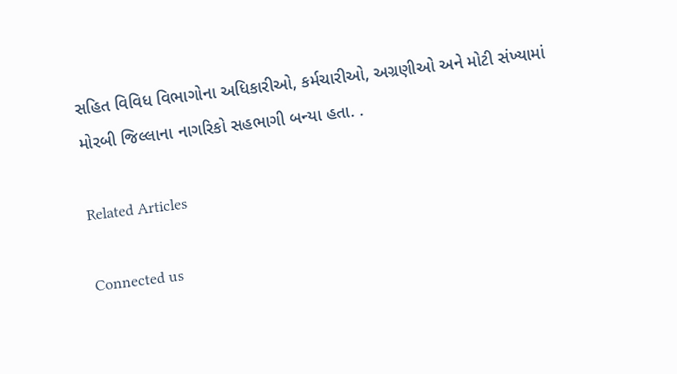સહિત વિવિધ વિભાગોના અધિકારીઓ, કર્મચારીઓ, અગ્રણીઓ અને મોટી સંખ્યામાં મોરબી જિલ્લાના નાગરિકો સહભાગી બન્યા હતા. .

Related Articles

Connected us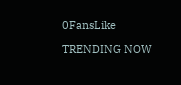0FansLike

TRENDING NOW